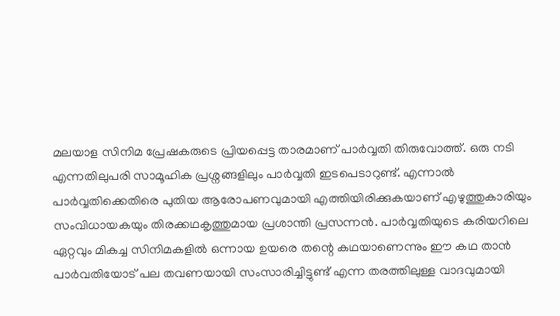മലയാള സിനിമ പ്രേഷകരുടെ പ്രിയപ്പെട്ട താരമാണ് പാർവ്വതി തിരുവോത്ത്. ഒരു നടി എന്നതിലുപരി സാമൂഹിക പ്രശ്നങ്ങളിലും പാർവ്വതി ഇടപെടാറുണ്ട്. എന്നാൽ പാർവ്വതിക്കെതിരെ പുതിയ ആരോപണവുമായി എത്തിയിരിക്കുകയാണ് എഴുത്തുകാരിയും സംവിധായകയും തിരക്കഥകൃത്തുമായ പ്രശാന്തി പ്രസന്നൻ. പാർവ്വതിയുടെ കരിയറിലെ ഏറ്റവും മികച്ച സിനിമകളിൽ ഒന്നായ ഉയരെ തന്റെ കഥയാണെന്നും ഈ കഥ താൻ പാർവതിയോട് പല തവണയായി സംസാരിച്ചിട്ടുണ്ട് എന്ന തരത്തിലുള്ള വാദവുമായി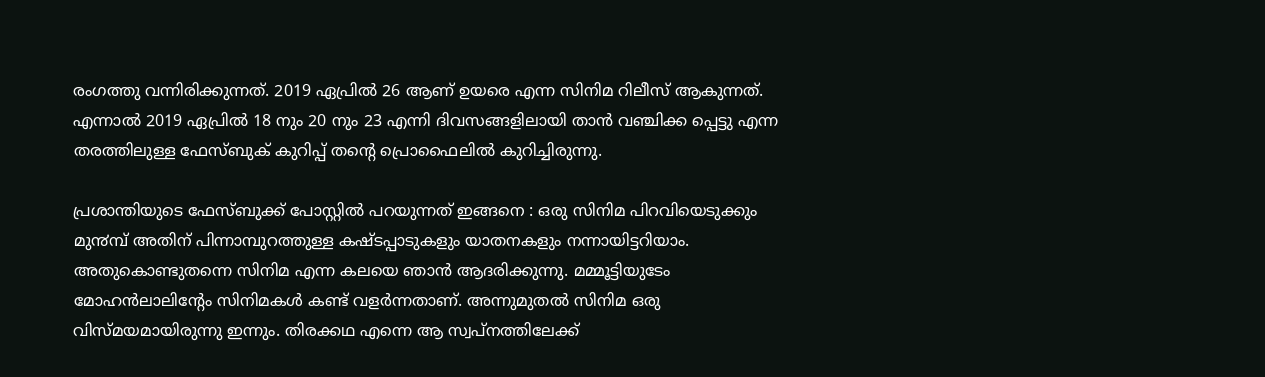രംഗത്തു വന്നിരിക്കുന്നത്. 2019 ഏപ്രിൽ 26 ആണ് ഉയരെ എന്ന സിനിമ റിലീസ് ആകുന്നത്. എന്നാൽ 2019 ഏപ്രിൽ 18 നും 20 നും 23 എന്നി ദിവസങ്ങളിലായി താൻ വഞ്ചിക്ക പ്പെട്ടു എന്ന തരത്തിലുള്ള ഫേസ്ബുക് കുറിപ്പ് തന്റെ പ്രൊഫൈലിൽ കുറിച്ചിരുന്നു.

പ്രശാന്തിയുടെ ഫേസ്ബുക്ക് പോസ്റ്റിൽ പറയുന്നത് ഇങ്ങനെ : ഒരു സിനിമ പിറവിയെടുക്കും മു൯മ്പ് അതിന് പിന്നാമ്പുറത്തുള്ള കഷ്ടപ്പാടുകളും യാതനകളും നന്നായിട്ടറിയാം. അതുകൊണ്ടുതന്നെ സിനിമ എന്ന കലയെ ഞാൻ ആദരിക്കുന്നു. മമ്മൂട്ടിയുടേം മോഹൻലാലിന്റേം സിനിമകൾ കണ്ട് വളർന്നതാണ്. അന്നുമുതൽ സിനിമ ഒരു വിസ്മയമായിരുന്നു ഇന്നും. തിരക്കഥ എന്നെ ആ സ്വപ്നത്തിലേക്ക്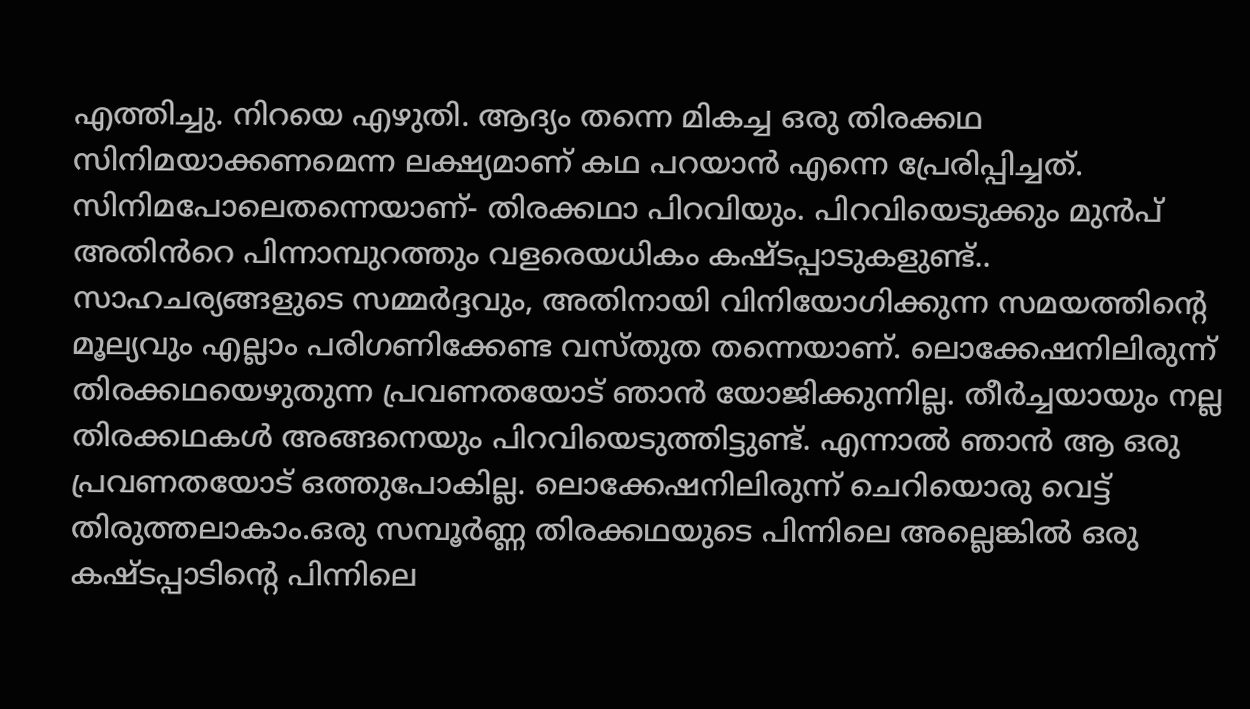എത്തിച്ചു. നിറയെ എഴുതി. ആദ്യം തന്നെ മികച്ച ഒരു തിരക്കഥ സിനിമയാക്കണമെന്ന ലക്ഷ്യമാണ് കഥ പറയാൻ എന്നെ പ്രേരിപ്പിച്ചത്. സിനിമപോലെതന്നെയാണ്- തിരക്കഥാ പിറവിയും. പിറവിയെടുക്കും മുൻപ് അതിൻറെ പിന്നാമ്പുറത്തും വളരെയധികം കഷ്ടപ്പാടുകളുണ്ട്.. സാഹചര്യങ്ങളുടെ സമ്മർദ്ദവും, അതിനായി വിനിയോഗിക്കുന്ന സമയത്തിന്റെ മൂല്യവും എല്ലാം പരിഗണിക്കേണ്ട വസ്തുത തന്നെയാണ്. ലൊക്കേഷനിലിരുന്ന് തിരക്കഥയെഴുതുന്ന പ്രവണതയോട് ഞാൻ യോജിക്കുന്നില്ല. തീർച്ചയായും നല്ല തിരക്കഥകൾ അങ്ങനെയും പിറവിയെടുത്തിട്ടുണ്ട്. എന്നാൽ ഞാൻ ആ ഒരു പ്രവണതയോട് ഒത്തുപോകില്ല. ലൊക്കേഷനിലിരുന്ന് ചെറിയൊരു വെട്ട് തിരുത്തലാകാം.ഒരു സമ്പൂർണ്ണ തിരക്കഥയുടെ പിന്നിലെ അല്ലെങ്കിൽ ഒരു കഷ്ടപ്പാടിന്റെ പിന്നിലെ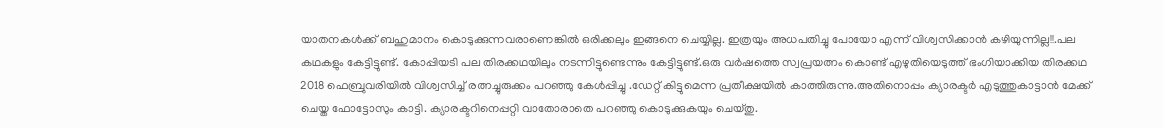യാതനകൾക്ക് ബഹുമാനം കൊടുക്കുന്നവരാണെങ്കിൽ ഒരിക്കലും ഇങ്ങനെ ചെയ്യില്ല. ഇത്രയും അധപതിച്ചു പോയോ എന്ന് വിശ്വസിക്കാൻ കഴിയുന്നില്ല!!.പല കഥകളും കേട്ടിട്ടുണ്ട്. കോപ്പിയടി പല തിരക്കഥയിലും നടന്നിട്ടുണ്ടെന്നും കേട്ടിട്ടുണ്ട്.ഒരു വർഷത്തെ സ്വപ്രയത്നം കൊണ്ട് എഴുതിയെടുത്ത് ഭംഗിയാക്കിയ തിരക്കഥ 2018 ഫെബ്രുവരിയിൽ വിശ്വസിച്ച് രത്നച്ചുരുക്കം പറഞ്ഞു കേൾപ്പിച്ചു .ഡേറ്റ് കിട്ടുമെന്ന പ്രതീക്ഷയിൽ കാത്തിരുന്നു.അതിനൊപ്പം ക്യാരക്ടർ എടുത്തുകാട്ടാൻ മേക്ക് ചെയ്ത ഫോട്ടോസും കാട്ടി. ക്യാരക്ടറിനെപ്പറ്റി വാതോരാതെ പറഞ്ഞു കൊടുക്കുകയും ചെയ്തു.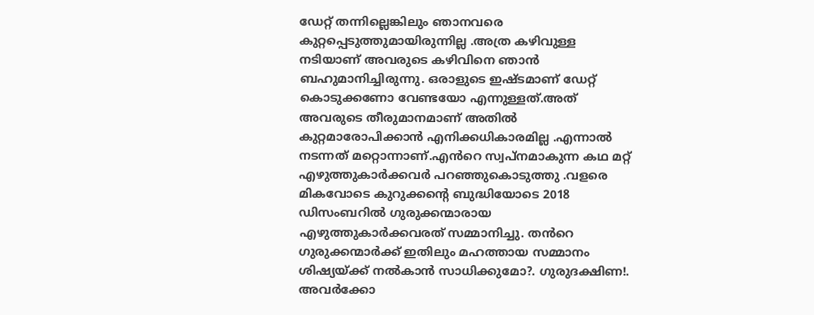ഡേറ്റ് തന്നില്ലെങ്കിലും ഞാനവരെ കുറ്റപ്പെടുത്തുമായിരുന്നില്ല .അത്ര കഴിവുള്ള നടിയാണ് അവരുടെ കഴിവിനെ ഞാൻ ബഹുമാനിച്ചിരുന്നു. ഒരാളുടെ ഇഷ്ടമാണ് ഡേറ്റ് കൊടുക്കണോ വേണ്ടയോ എന്നുള്ളത്.അത് അവരുടെ തീരുമാനമാണ് അതിൽ കുറ്റമാരോപിക്കാൻ എനിക്കധികാരമില്ല .എന്നാൽ നടന്നത് മറ്റൊന്നാണ്.എൻറെ സ്വപ്നമാകുന്ന കഥ മറ്റ് എഴുത്തുകാർക്കവർ പറഞ്ഞുകൊടുത്തു .വളരെ മികവോടെ കുറുക്കന്റെ ബുദ്ധിയോടെ 2018 ഡിസംബറിൽ ഗുരുക്കന്മാരായ എഴുത്തുകാർക്കവരത് സമ്മാനിച്ചു. തൻറെ ഗുരുക്കന്മാർക്ക് ഇതിലും മഹത്തായ സമ്മാനം ശിഷ്യയ്ക്ക് നൽകാൻ സാധിക്കുമോ?. ഗുരുദക്ഷിണ!. അവർക്കോ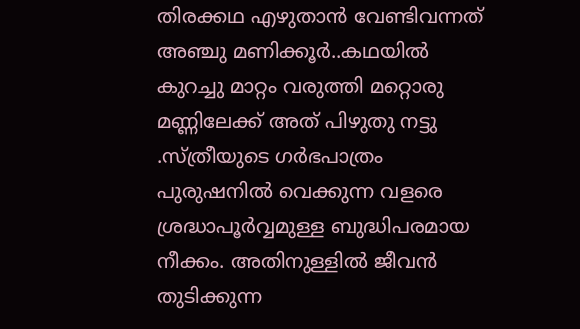തിരക്കഥ എഴുതാൻ വേണ്ടിവന്നത് അഞ്ചു മണിക്കൂർ..കഥയിൽ കുറച്ചു മാറ്റം വരുത്തി മറ്റൊരു മണ്ണിലേക്ക് അത് പിഴുതു നട്ടു .സ്ത്രീയുടെ ഗർഭപാത്രം പുരുഷനിൽ വെക്കുന്ന വളരെ ശ്രദ്ധാപൂർവ്വമുള്ള ബുദ്ധിപരമായ നീക്കം. അതിനുള്ളിൽ ജീവൻ തുടിക്കുന്ന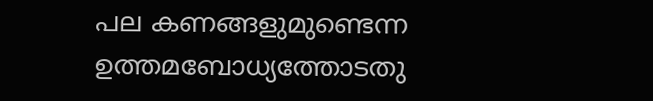പല കണങ്ങളുമുണ്ടെന്ന ഉത്തമബോധ്യത്തോടതു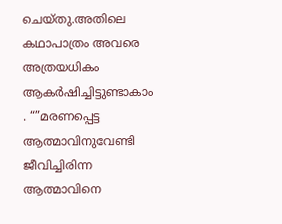ചെയ്തു.അതിലെ കഥാപാത്രം അവരെ അത്രയധികം ആകർഷിച്ചിട്ടുണ്ടാകാം . “”മരണപ്പെട്ട ആത്മാവിനുവേണ്ടി ജീവിച്ചിരിന്ന ആത്മാവിനെ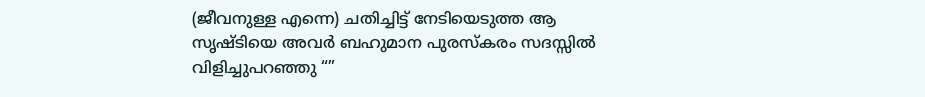(ജീവനുള്ള എന്നെ) ചതിച്ചിട്ട് നേടിയെടുത്ത ആ സൃഷ്ടിയെ അവർ ബഹുമാന പുരസ്കരം സദസ്സിൽ വിളിച്ചുപറഞ്ഞു “”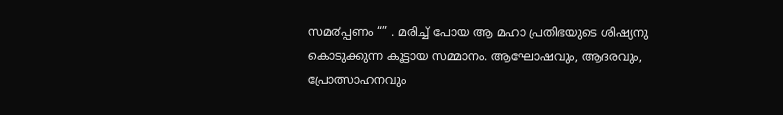സമ൪പ്പണം “” . മരിച്ച് പോയ ആ മഹാ പ്രതിഭയുടെ ശിഷ്യനു കൊടുക്കുന്ന കൂട്ടായ സമ്മാനം. ആഘോഷവും, ആദരവും, പ്രോത്സാഹനവും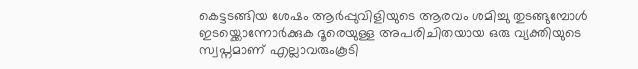കെട്ടടങ്ങിയ ശേഷം ആർപ്പുവിളിയുടെ ആരവം ശമിച്ചു തുടങ്ങുമ്പോൾ ഇടയ്ക്കൊന്നോർക്കുക ദൂരെയുള്ള അപരിചിതയായ ഒരു വ്യക്തിയുടെ സ്വപ്നമാണ് എല്ലാവരുംകൂടി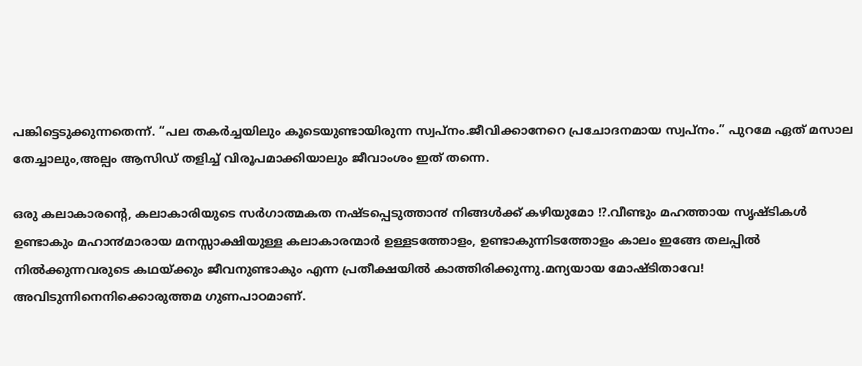പങ്കിട്ടെടുക്കുന്നതെന്ന്. “പല തകർച്ചയിലും കൂടെയുണ്ടായിരുന്ന സ്വപ്നം.ജീവിക്കാനേറെ പ്രചോദനമായ സ്വപ്നം.” പുറമേ ഏത് മസാല തേച്ചാലും,അല്പം ആസിഡ് തളിച്ച് വിരൂപമാക്കിയാലും ജീവാംശം ഇത് തന്നെ.

ഒരു കലാകാരന്റെ, കലാകാരിയുടെ സർഗാത്മകത നഷ്ടപ്പെടുത്താ൯ നിങ്ങൾക്ക് കഴിയുമോ !?.വീണ്ടും മഹത്തായ സൃഷ്ടികൾ ഉണ്ടാകും മഹാ൯മാരായ മനസ്സാക്ഷിയുള്ള കലാകാരന്മാർ ഉള്ളടത്തോളം, ഉണ്ടാകുന്നിടത്തോളം കാലം ഇങ്ങേ തലപ്പിൽ നിൽക്കുന്നവരുടെ കഥയ്ക്കും ജീവനുണ്ടാകും എന്ന പ്രതീക്ഷയിൽ കാത്തിരിക്കുന്നു.മന്യയായ മോഷ്ടിതാവേ! അവിടുന്നിനെനിക്കൊരുത്തമ ഗുണപാഠമാണ്.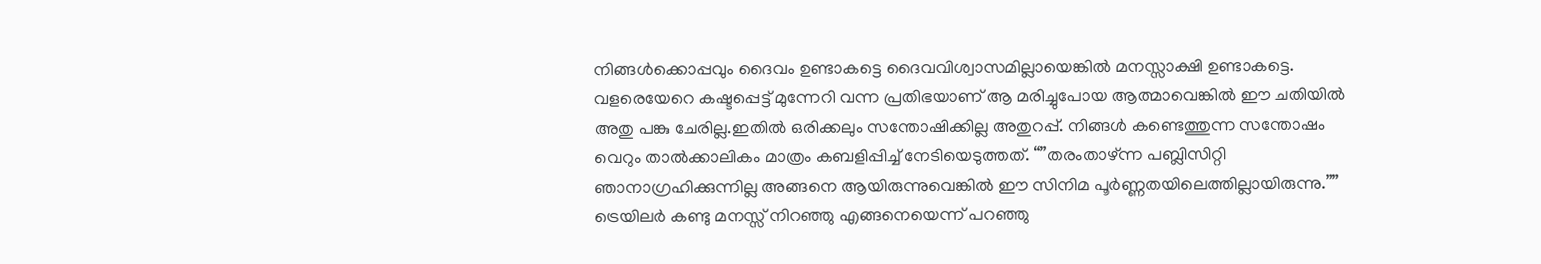നിങ്ങൾക്കൊപ്പവും ദൈവം ഉണ്ടാകട്ടെ ദൈവവിശ്വാസമില്ലായെങ്കിൽ മനസ്സാക്ഷി ഉണ്ടാകട്ടെ. വളരെയേറെ കഷ്ടപ്പെട്ട് മുന്നേറി വന്ന പ്രതിഭയാണ് ആ മരിച്ചുപോയ ആത്മാവെങ്കിൽ ഈ ചതിയിൽ അതു പങ്കു ചേരില്ല.ഇതിൽ ഒരിക്കലും സന്തോഷിക്കില്ല അതുറപ്പ്. നിങ്ങൾ കണ്ടെത്തുന്ന സന്തോഷം വെറും താൽക്കാലികം മാത്രം കബളിപ്പിച്ച് നേടിയെടുത്തത്. “”തരംതാഴ്ന്ന പബ്ലിസിറ്റി ഞാനാഗ്രഹിക്കുന്നില്ല അങ്ങനെ ആയിരുന്നുവെങ്കിൽ ഈ സിനിമ പൂർണ്ണതയിലെത്തില്ലായിരുന്നു.”” ട്രെയിലർ കണ്ടു മനസ്സ് നിറഞ്ഞു എങ്ങനെയെന്ന് പറഞ്ഞു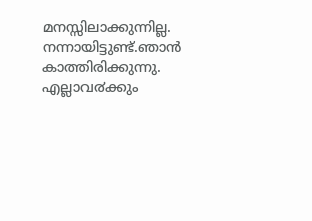മനസ്സിലാക്കുന്നില്ല. നന്നായിട്ടുണ്ട്.ഞാൻ കാത്തിരിക്കുന്നു. എല്ലാവ൪ക്കും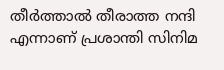തീർത്താൽ തീരാത്ത നന്ദി എന്നാണ് പ്രശാന്തി സിനിമ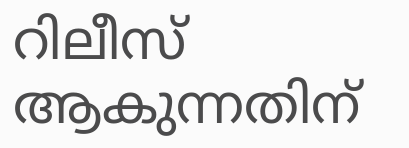റിലീസ് ആകുന്നതിന്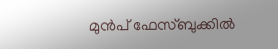മുൻപ് ഫേസ്ബുക്കിൽ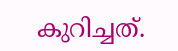കുറിച്ചത്.